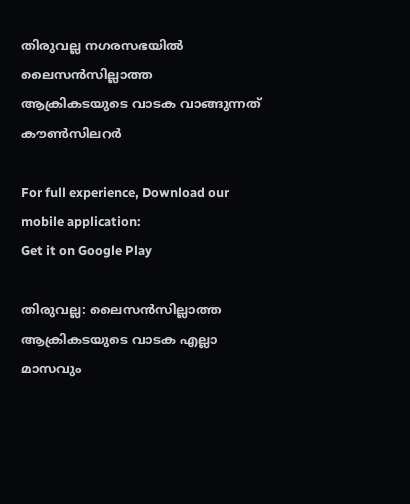തിരുവല്ല നഗരസഭയില്‍ ലൈസന്‍സില്ലാത്ത ആക്രികടയുടെ വാടക വാങ്ങുന്നത് കൗണ്‍സിലറർ

For full experience, Download our mobile application:
Get it on Google Play

തിരുവല്ല: ലൈസന്‍സില്ലാത്ത ആക്രികടയുടെ വാടക എല്ലാ മാസവും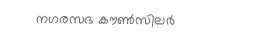നഗരസഭ കൗണ്‍സിലര്‍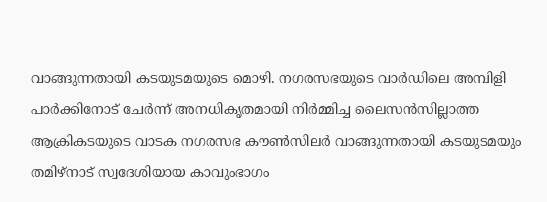വാങ്ങുന്നതായി കടയുടമയുടെ മൊഴി. നഗരസഭയുടെ വാര്‍ഡിലെ അമ്പിളി പാര്‍ക്കിനോട് ചേര്‍ന്ന് അനധികൃതമായി നിര്‍മ്മിച്ച ലൈസന്‍സില്ലാത്ത ആക്രികടയുടെ വാടക നഗരസഭ കൗണ്‍സിലര്‍ വാങ്ങുന്നതായി കടയുടമയും തമിഴ്‌നാട് സ്വദേശിയായ കാവുംഭാഗം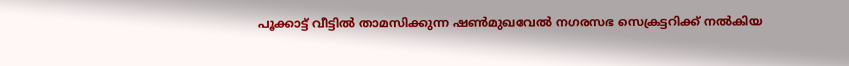പൂക്കാട്ട് വീട്ടില്‍ താമസിക്കുന്ന ഷണ്‍മുഖവേല്‍ നഗരസഭ സെക്രട്ടറിക്ക് നല്‍കിയ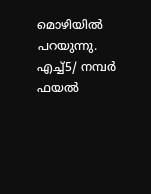മൊഴിയില്‍ പറയുന്നു. എച്ച്5/ നമ്പര്‍ ഫയല്‍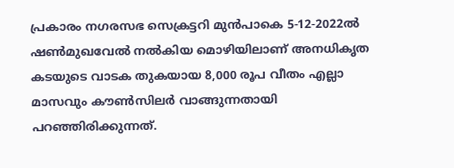പ്രകാരം നഗരസഭ സെക്രട്ടറി മുന്‍പാകെ 5-12-2022ല്‍ ഷണ്‍മുഖവേല്‍ നല്‍കിയ മൊഴിയിലാണ് അനധികൃത കടയുടെ വാടക തുകയായ 8,000 രൂപ വീതം എല്ലാ മാസവും കൗണ്‍സിലര്‍ വാങ്ങുന്നതായി പറഞ്ഞിരിക്കുന്നത്.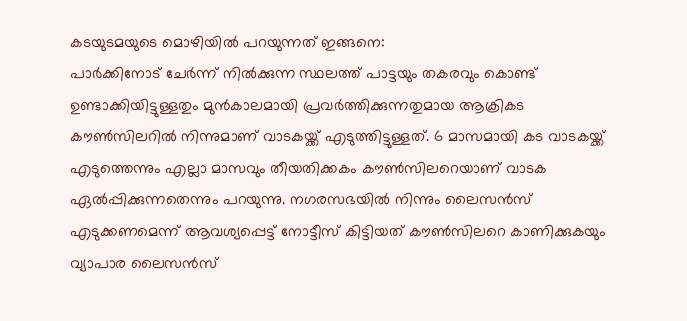കടയുടമയുടെ മൊഴിയില്‍ പറയുന്നത് ഇങ്ങനെ:
പാര്‍ക്കിനോട് ചേര്‍ന്ന് നില്‍ക്കുന്ന സ്ഥലത്ത് പാട്ടയും തകരവും കൊണ്ട് ഉണ്ടാക്കിയിട്ടുള്ളതും മുന്‍കാലമായി പ്രവര്‍ത്തിക്കുന്നതുമായ ആക്രികട കൗണ്‍സിലറില്‍ നിന്നുമാണ് വാടകയ്ക്ക് എടുത്തിട്ടുള്ളത്. 6 മാസമായി കട വാടകയ്ക്ക് എടുത്തെന്നും എല്ലാ മാസവും തീയതിക്കകം കൗണ്‍സിലറെയാണ് വാടക ഏല്‍പ്പിക്കുന്നതെന്നും പറയുന്നു. നഗരസഭയില്‍ നിന്നും ലൈസന്‍സ് എടുക്കണമെന്ന് ആവശ്യപ്പെട്ട് നോട്ടീസ് കിട്ടിയത് കൗണ്‍സിലറെ കാണിക്കുകയും വ്യാപാര ലൈസന്‍സ്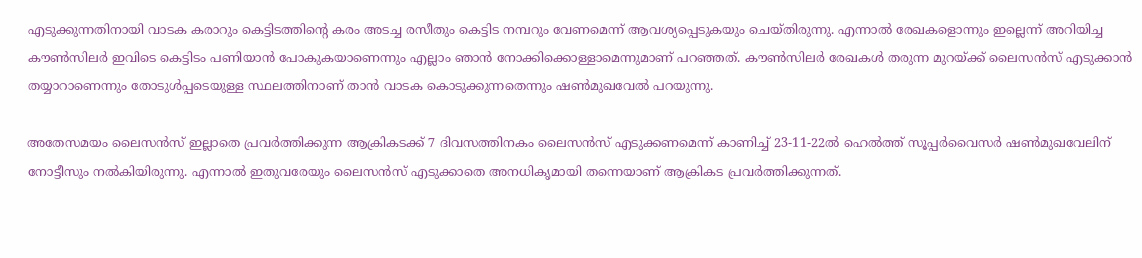എടുക്കുന്നതിനായി വാടക കരാറും കെട്ടിടത്തിന്റെ കരം അടച്ച രസീതും കെട്ടിട നമ്പറും വേണമെന്ന് ആവശ്യപ്പെടുകയും ചെയ്തിരുന്നു. എന്നാല്‍ രേഖകളൊന്നും ഇല്ലെന്ന് അറിയിച്ച കൗണ്‍സിലര്‍ ഇവിടെ കെട്ടിടം പണിയാന്‍ പോകുകയാണെന്നും എല്ലാം ഞാന്‍ നോക്കിക്കൊള്ളാമെന്നുമാണ് പറഞ്ഞത്. കൗണ്‍സിലര്‍ രേഖകള്‍ തരുന്ന മുറയ്ക്ക് ലൈസന്‍സ് എടുക്കാന്‍ തയ്യാറാണെന്നും തോടുള്‍പ്പടെയുള്ള സ്ഥലത്തിനാണ് താന്‍ വാടക കൊടുക്കുന്നതെന്നും ഷണ്‍മുഖവേല്‍ പറയുന്നു.

അതേസമയം ലൈസന്‍സ് ഇല്ലാതെ പ്രവര്‍ത്തിക്കുന്ന ആക്രികടക്ക് 7 ദിവസത്തിനകം ലൈസന്‍സ് എടുക്കണമെന്ന് കാണിച്ച് 23-11-22ല്‍ ഹെല്‍ത്ത് സൂപ്പര്‍വൈസര്‍ ഷണ്‍മുഖവേലിന് നോട്ടീസും നല്‍കിയിരുന്നു. എന്നാല്‍ ഇതുവരേയും ലൈസന്‍സ് എടുക്കാതെ അനധികൃമായി തന്നെയാണ് ആക്രികട പ്രവര്‍ത്തിക്കുന്നത്.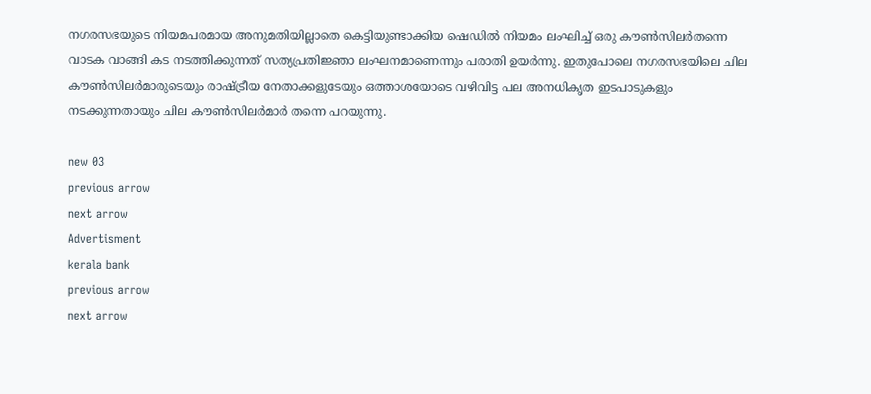നഗരസഭയുടെ നിയമപരമായ അനുമതിയില്ലാതെ കെട്ടിയുണ്ടാക്കിയ ഷെഡില്‍ നിയമം ലംഘിച്ച് ഒരു കൗണ്‍സിലര്‍തന്നെ വാടക വാങ്ങി കട നടത്തിക്കുന്നത് സത്യപ്രതിജ്ഞാ ലംഘനമാണെന്നും പരാതി ഉയര്‍ന്നു. ഇതുപോലെ നഗരസഭയിലെ ചില കൗണ്‍സിലര്‍മാരുടെയും രാഷ്ട്രീയ നേതാക്കളുടേയും ഒത്താശയോടെ വഴിവിട്ട പല അനധികൃത ഇടപാടുകളും നടക്കുന്നതായും ചില കൗണ്‍സിലര്‍മാര്‍ തന്നെ പറയുന്നു.

new 03
previous arrow
next arrow
Advertisment
kerala bank
previous arrow
next arrow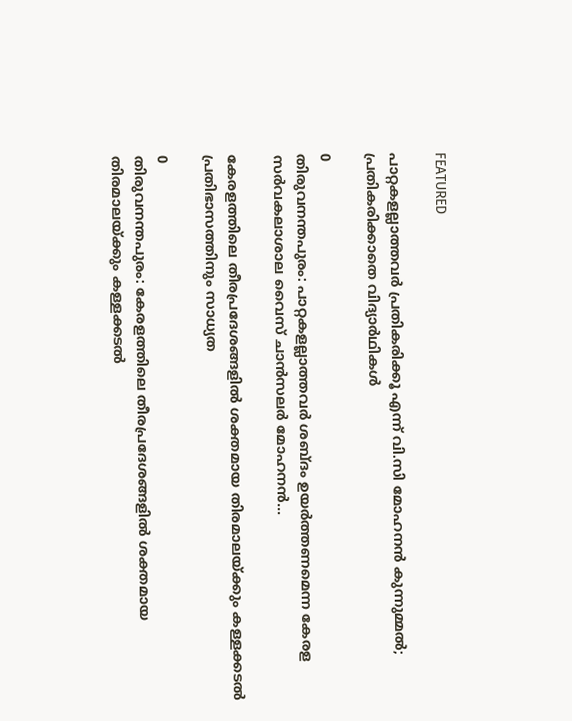FEATURED

പാറ്റകളല്ലാത്തവർ പ്രതികരിക്കൂ എന്ന് വി.സി മോഹനൻ കുന്നുമ്മൽ; പ്രതികരിക്കാതെ വിദ്യാര്‍ഥികള്‍

0
തിരുവനന്തപുരം: പാറ്റകളല്ലാത്തവര്‍ ശബ്ദം ഉയര്‍ത്തണമെന്ന കേരള സര്‍വകലാശാല വൈസ് ചാന്‍സലര്‍ മോഹനന്‍...

കേരളത്തിലെ തീരപ്രദേശങ്ങളിൽ ശക്തമായ തിരമാലയ്ക്കും കള്ളക്കടൽ പ്രതിഭാസത്തിനും സാധ്യത

0
തിരുവനന്തപുരം: കേരളത്തിലെ തീരപ്രദേശങ്ങളിൽ ശക്തമായ തിരമാലയ്ക്കും കള്ളക്കടൽ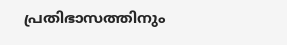പ്രതിഭാസത്തിനും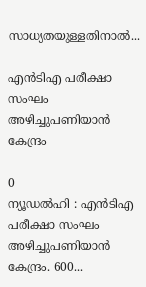സാധ്യതയുള്ളതിനാൽ...

എൻടിഎ പരീക്ഷാ സംഘം അഴിച്ചുപണിയാൻ കേന്ദ്രം

0
ന്യൂഡൽഹി : എൻടിഎ പരീക്ഷാ സംഘം അഴിച്ചുപണിയാൻ കേന്ദ്രം. 600...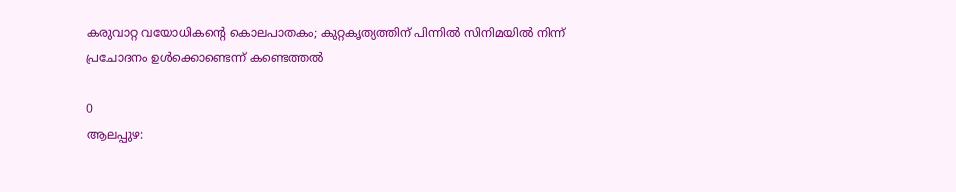കരുവാറ്റ വയോധികന്റെ കൊലപാതകം; കുറ്റകൃത്യത്തിന് പിന്നിൽ സിനിമയിൽ നിന്ന് പ്രചോദനം ഉൾക്കൊണ്ടെന്ന് കണ്ടെത്തൽ

0
ആലപ്പുഴ: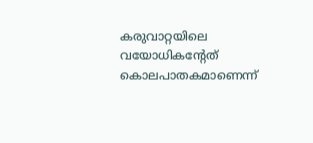കരുവാറ്റയിലെ വയോധികൻ്റേത് കൊലപാതകമാണെന്ന്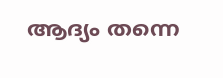ആദ്യം തന്നെ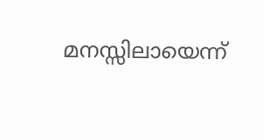മനസ്സിലായെന്ന്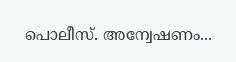പൊലീസ്. അന്വേഷണം...